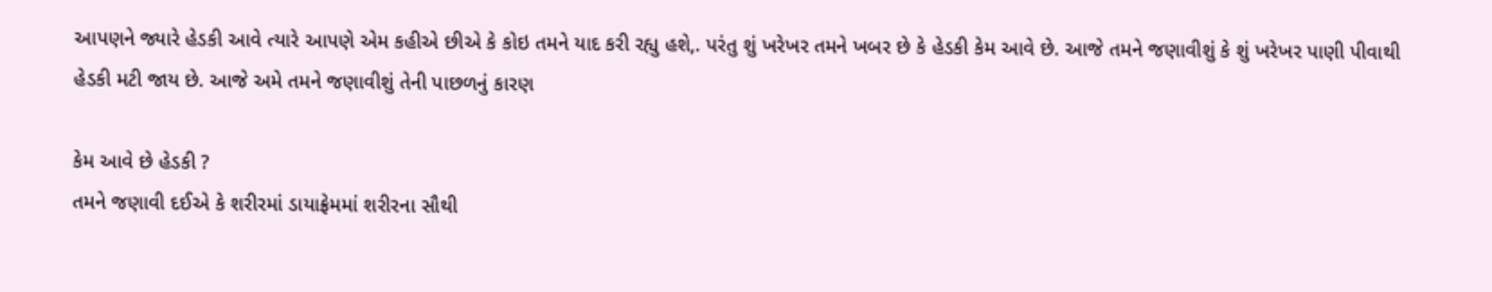આપણને જ્યારે હેડકી આવે ત્યારે આપણે એમ કહીએ છીએ કે કોઇ તમને યાદ કરી રહ્યુ હશે,. પરંતુ શું ખરેખર તમને ખબર છે કે હેડકી કેમ આવે છે. આજે તમને જણાવીશું કે શું ખરેખર પાણી પીવાથી હેડકી મટી જાય છે. આજે અમે તમને જણાવીશું તેની પાછળનું કારણ

કેમ આવે છે હેડકી ?
તમને જણાવી દઈએ કે શરીરમાં ડાયાફ્રેમમાં શરીરના સૌથી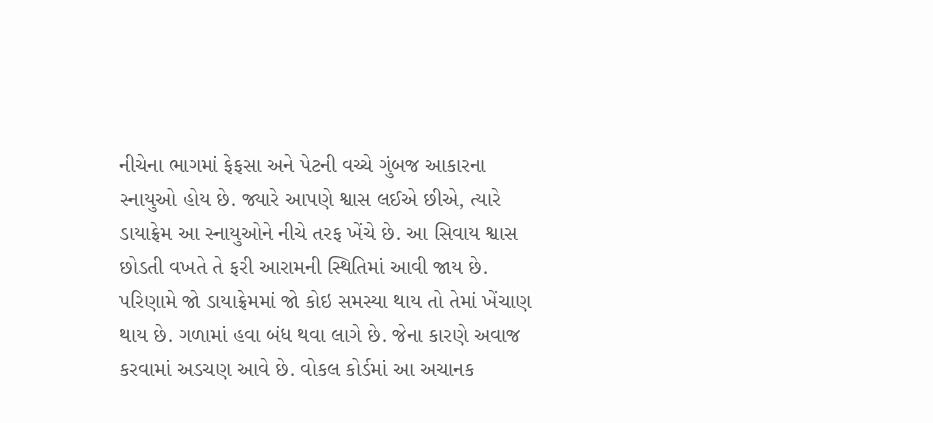નીચેના ભાગમાં ફેફસા અને પેટની વચ્ચે ગુંબજ આકારના સ્નાયુઓ હોય છે. જ્યારે આપણે શ્વાસ લઈએ છીએ, ત્યારે ડાયાફ્રેમ આ સ્નાયુઓને નીચે તરફ ખેંચે છે. આ સિવાય શ્વાસ છોડતી વખતે તે ફરી આરામની સ્થિતિમાં આવી જાય છે. પરિણામે જો ડાયાફ્રેમમાં જો કોઇ સમસ્યા થાય તો તેમાં ખેંચાણ થાય છે. ગળામાં હવા બંધ થવા લાગે છે. જેના કારણે અવાજ કરવામાં અડચણ આવે છે. વોકલ કોર્ડમાં આ અચાનક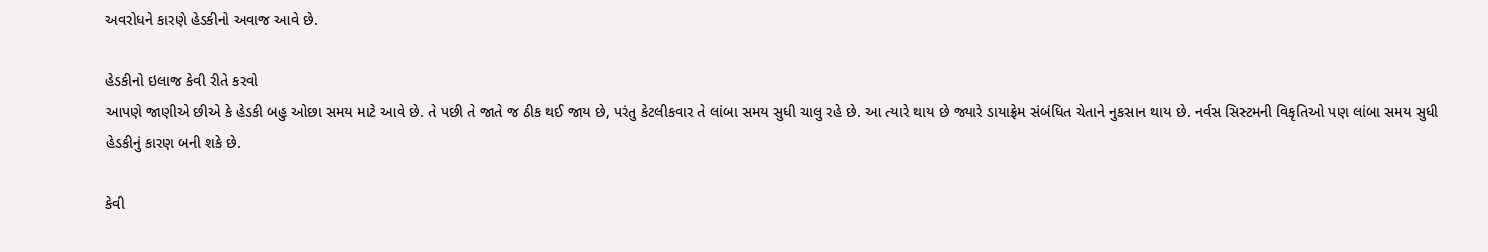અવરોધને કારણે હેડકીનો અવાજ આવે છે.

હેડકીનો ઇલાજ કેવી રીતે કરવો
આપણે જાણીએ છીએ કે હેડકી બહુ ઓછા સમય માટે આવે છે. તે પછી તે જાતે જ ઠીક થઈ જાય છે, પરંતુ કેટલીકવાર તે લાંબા સમય સુધી ચાલુ રહે છે. આ ત્યારે થાય છે જ્યારે ડાયાફ્રેમ સંબંધિત ચેતાને નુકસાન થાય છે. નર્વસ સિસ્ટમની વિકૃતિઓ પણ લાંબા સમય સુધી હેડકીનું કારણ બની શકે છે.

કેવી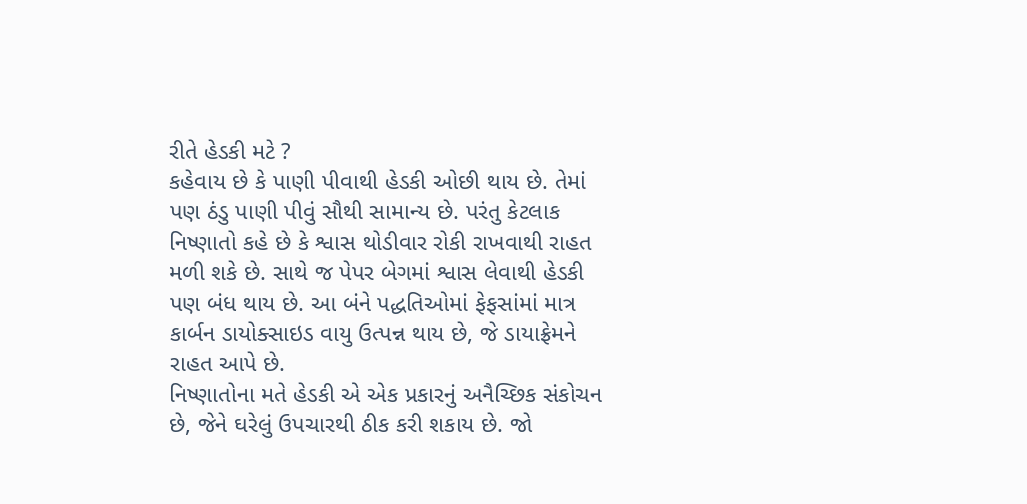રીતે હેડકી મટે ?
કહેવાય છે કે પાણી પીવાથી હેડકી ઓછી થાય છે. તેમાં પણ ઠંડુ પાણી પીવું સૌથી સામાન્ય છે. પરંતુ કેટલાક નિષ્ણાતો કહે છે કે શ્વાસ થોડીવાર રોકી રાખવાથી રાહત મળી શકે છે. સાથે જ પેપર બેગમાં શ્વાસ લેવાથી હેડકી પણ બંધ થાય છે. આ બંને પદ્ધતિઓમાં ફેફસાંમાં માત્ર કાર્બન ડાયોક્સાઇડ વાયુ ઉત્પન્ન થાય છે, જે ડાયાફ્રેમને રાહત આપે છે.
નિષ્ણાતોના મતે હેડકી એ એક પ્રકારનું અનૈચ્છિક સંકોચન છે, જેને ઘરેલું ઉપચારથી ઠીક કરી શકાય છે. જો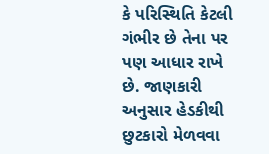કે પરિસ્થિતિ કેટલી ગંભીર છે તેના પર પણ આધાર રાખે છે. જાણકારી અનુસાર હેડકીથી છુટકારો મેળવવા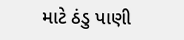માટે ઠંડુ પાણી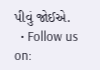પીવું જોઈએ.
  • Follow us on: